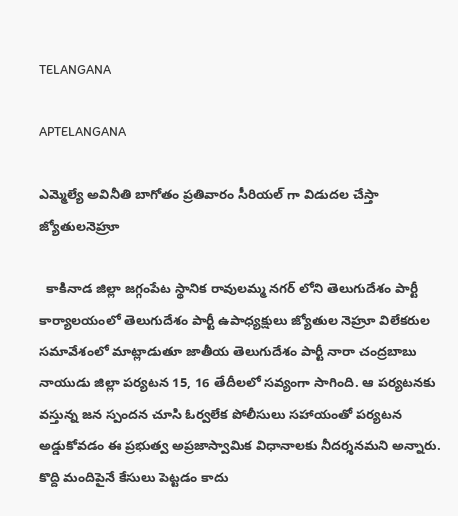TELANGANA

APTELANGANA

ఎమ్మెల్యే అవినీతి బాగోతం ప్రతివారం సీరియల్ గా విడుదల చేస్తా జ్యోతులనెహ్రూ

  కాకినాడ జిల్లా జగ్గంపేట స్థానిక రావులమ్మ నగర్ లోని తెలుగుదేశం పార్టీ కార్యాలయంలో తెలుగుదేశం పార్టీ ఉపాధ్యక్షులు జ్యోతుల నెహ్రూ విలేకరుల సమావేశంలో మాట్లాడుతూ జాతీయ తెలుగుదేశం పార్టీ నారా చంద్రబాబు నాయుడు జిల్లా పర్యటన 15, 16 తేదీలలో సవ్యంగా సాగింది. ఆ పర్యటనకు వస్తున్న జన స్పందన చూసి ఓర్వలేక పోలీసులు సహాయంతో పర్యటన అడ్డుకోవడం ఈ ప్రభుత్వ అప్రజాస్వామిక విధానాలకు నీదర్శనమని అన్నారు. కొద్ది మందిపైనే కేసులు పెట్టడం కాదు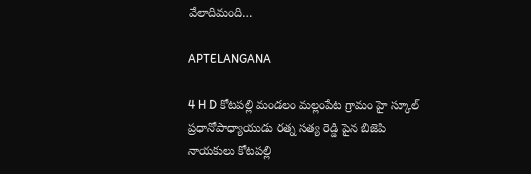వేలాదిమంది…

APTELANGANA

4 H D కోటపల్లి మండలం మల్లంపేట గ్రామం హై స్కూల్ ప్రధానోపాధ్యాయుడు రత్న సత్య రెడ్డి పైన బిజెపి నాయకులు కోటపల్లి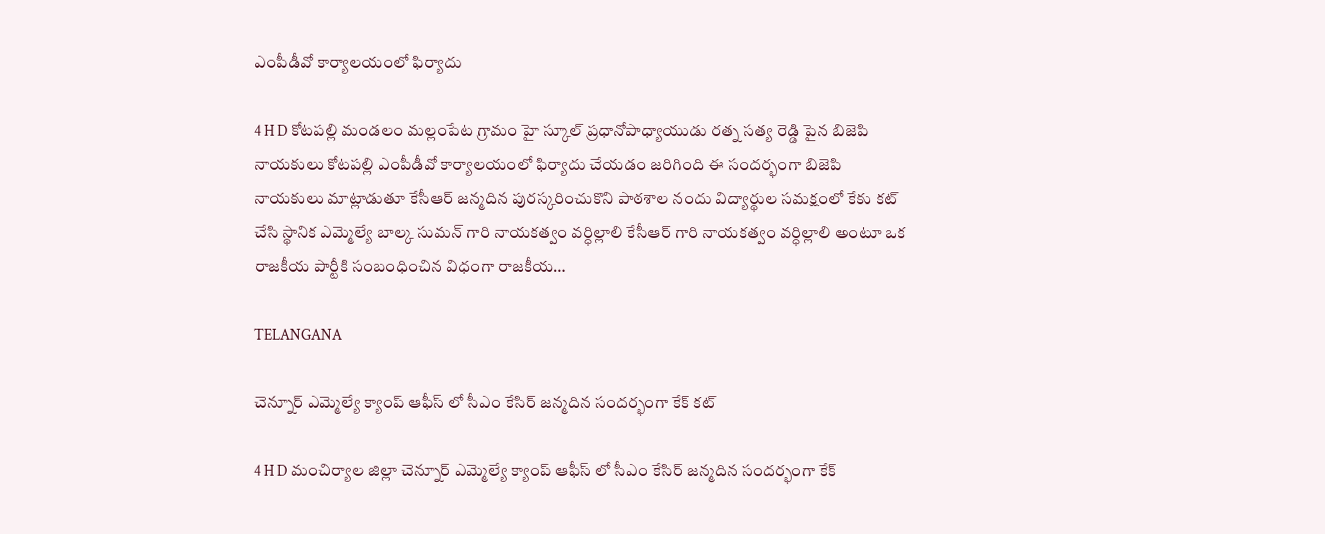ఎంపీడీవో కార్యాలయంలో ఫిర్యాదు

4 H D కోటపల్లి మండలం మల్లంపేట గ్రామం హై స్కూల్ ప్రధానోపాధ్యాయుడు రత్న సత్య రెడ్డి పైన బిజెపి నాయకులు కోటపల్లి ఎంపీడీవో కార్యాలయంలో ఫిర్యాదు చేయడం జరిగింది ఈ సందర్భంగా బిజెపి నాయకులు మాట్లాడుతూ కేసీఆర్ జన్మదిన పురస్కరించుకొని పాఠశాల నందు విద్యార్థుల సమక్షంలో కేకు కట్ చేసి స్థానిక ఎమ్మెల్యే బాల్క సుమన్ గారి నాయకత్వం వర్ధిల్లాలి కేసీఆర్ గారి నాయకత్వం వర్ధిల్లాలి అంటూ ఒక రాజకీయ పార్టీకి సంబంధించిన విధంగా రాజకీయ…

TELANGANA

చెన్నూర్ ఎమ్మెల్యే క్యాంప్ ఆఫీస్ లో సీఎం కేసిర్ జన్మదిన సందర్భంగా కేక్ కట్

4 H D మంచిర్యాల జిల్లా చెన్నూర్ ఎమ్మెల్యే క్యాంప్ ఆఫీస్ లో సీఎం కేసిర్ జన్మదిన సందర్భంగా కేక్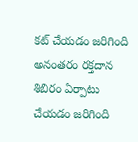కట్ చేయడం జరిగింది అనంతరం రక్తదాన శిబిరం ఏర్పాటు చేయడం జరిగింది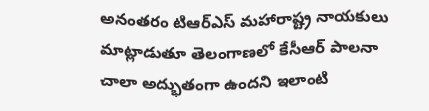అనంతరం టిఆర్ఎస్ మహారాష్ట్ర నాయకులు మాట్లాడుతూ తెలంగాణలో కేసీఆర్ పాలనా చాలా అద్భుతంగా ఉందని ఇలాంటి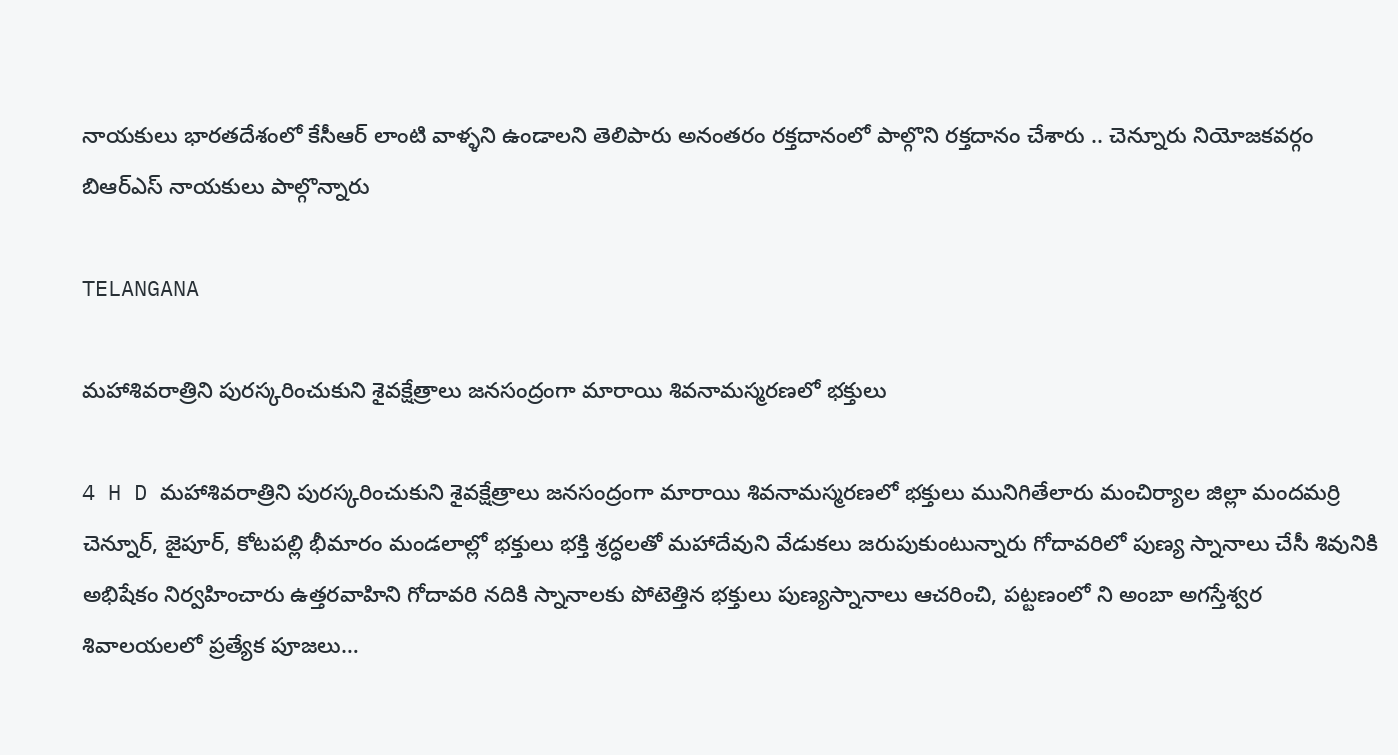నాయకులు భారతదేశంలో కేసీఆర్ లాంటి వాళ్ళని ఉండాలని తెలిపారు అనంతరం రక్తదానంలో పాల్గొని రక్తదానం చేశారు .. చెన్నూరు నియోజకవర్గం బిఆర్ఎస్ నాయకులు పాల్గొన్నారు

TELANGANA

మహాశివరాత్రిని పురస్కరించుకుని శైవక్షేత్రాలు జనసంద్రంగా మారాయి శివనామస్మరణలో భక్తులు

4 H D మహాశివరాత్రిని పురస్కరించుకుని శైవక్షేత్రాలు జనసంద్రంగా మారాయి శివనామస్మరణలో భక్తులు మునిగితేలారు మంచిర్యాల జిల్లా మందమర్రి చెన్నూర్, జైపూర్, కోటపల్లి భీమారం మండలాల్లో భక్తులు భక్తి శ్రద్ధలతో మహాదేవుని వేడుకలు జరుపుకుంటున్నారు గోదావరిలో పుణ్య స్నానాలు చేసీ శివునికి అభిషేకం నిర్వహించారు ఉత్తరవాహిని గోదావరి నదికి స్నానాలకు పోటెత్తిన భక్తులు పుణ్యస్నానాలు ఆచరించి, పట్టణంలో ని అంబా అగస్తేశ్వర శివాలయలలో ప్రత్యేక పూజలు…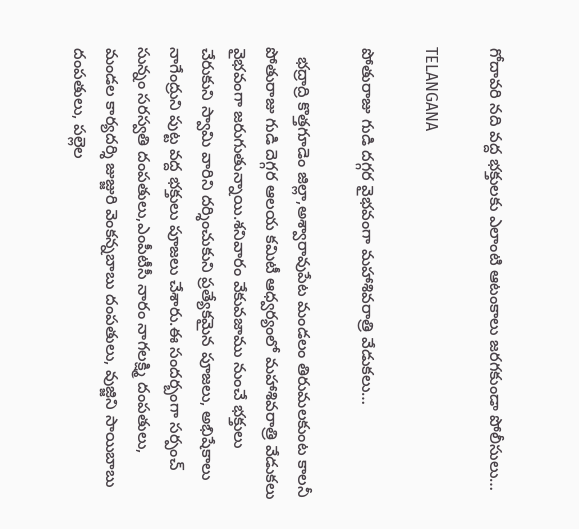గోదావరి నది వద్ద భక్తులకు ఎలాంటి ఆటంకాలు జరగకుండా పోలీసులు…

TELANGANA

పోతురాజు గుడి దగ్గర వైభవంగా మహాశివరాత్రి వేడుకలు…

  భద్రాద్రి కొత్తగూడెం జిల్లా,అశ్వారావుపేట మండలం తిరుమలకుంట కాలనీ పోతురాజు గుడి దెగ్గర ఆలయ కమిటీ ఆధ్వర్యంలో మహాశివరాత్రి వేడుకలు వైభవంగా జరుగుతున్నాయి.శనివారం వేకువజాము నుంచే భక్తులు చేరుకుని స్వామి వారిని దర్శించుకుని ప్రత్యేకమైన పూజలు, అభిషేకాలు నాగేంద్రుని పుట్ట వద్ద భక్తులు పూజలు చేశారు.ఈ సందర్బంగా సర్పంచ్ సున్నం సరస్వతి దంపతులు,ఎంపీటీసీ నారం నాగలక్ష్మి దంపతులు, మండల కార్యదర్శి జుజ్జురి వెంకన్నబాబు దంపతులు, వుజ్జిని సాయిబాబు దంపతులు, పల్లెల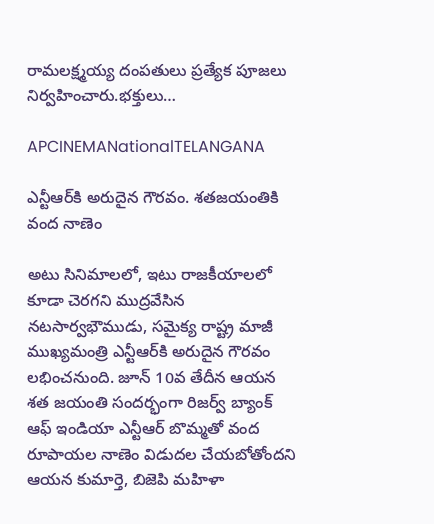రామలక్ష్మయ్య దంపతులు ప్రత్యేక పూజలు నిర్వహించారు.భక్తులు…

APCINEMANationalTELANGANA

ఎన్టీఆర్‌కి అరుదైన గౌరవం. శతజయంతికి వంద నాణెం

అటు సినిమాలలో, ఇటు రాజకీయాలలో కూడా చెరగని ముద్రవేసిన నటసార్వభౌముడు, సమైక్య రాష్ట్ర మాజీ ముఖ్యమంత్రి ఎన్టీఆర్‌కి అరుదైన గౌరవం లభించనుంది. జూన్ 10వ తేదీన ఆయన శత జయంతి సందర్భంగా రిజర్వ్ బ్యాంక్ ఆఫ్ ఇండియా ఎన్టీఆర్‌ బొమ్మతో వంద రూపాయల నాణెం విడుదల చేయబోతోందని ఆయన కుమార్తె, బిజెపి మహిళా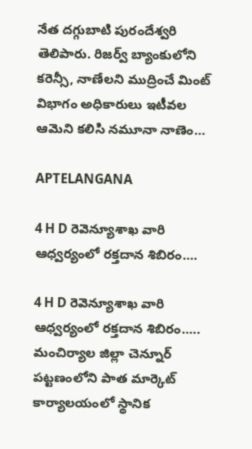నేత దగ్గుబాటి పురందేశ్వరి తెలిపారు. రిజర్వ్ బ్యాంకులోని కరెన్సీ, నాణేలని ముద్రించే మింట్ విభాగం అధికారులు ఇటీవల ఆమెని కలిసి నమూనా నాణెం…

APTELANGANA

4 H D రెవెన్యూశాఖ వారి ఆధ్వర్యంలో రక్తదాన శిబిరం….

4 H D రెవెన్యూశాఖ వారి ఆధ్వర్యంలో రక్తదాన శిబిరం….. మంచిర్యాల జిల్లా చెన్నూర్ పట్టణంలోని పాత మార్కెట్ కార్యాలయంలో స్థానిక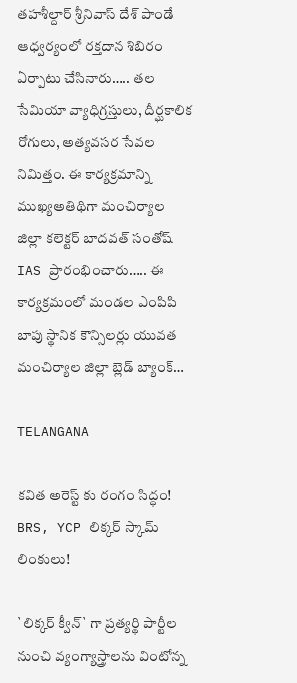తహశీల్దార్ శ్రీనివాస్ దేశ్ పాండే ఆధ్వర్యంలో రక్తదాన శిబిరం ఏర్పాటు చేసినారు….. తల సేమియా వ్యాధిగ్రస్తులు, దీర్ఘకాలిక రోగులు, అత్యవసర సేవల నిమిత్తం. ఈ కార్యక్రమాన్ని ముఖ్యఅతిథిగా మంచిర్యాల జిల్లా కలెక్టర్ బాదవత్ సంతోష్ IAS ప్రారంభించారు….. ఈ కార్యక్రమంలో మండల ఎంపిపి బాపు స్థానిక కౌన్సిలర్లు యువత మంచిర్యాల జిల్లా బ్లెడ్ బ్యాంక్…

TELANGANA

కవిత అరెస్ట్ కు రంగం సిద్ధం! BRS, YCP లిక్కర్ స్కామ్ లింకులు!

`లిక్కర్ క్వీన్` గా ప్రత్యర్థి పార్టీల నుంచి వ్యంగ్యాస్త్రాలను వింటోన్న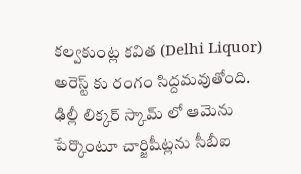కల్వకుంట్ల కవిత (Delhi Liquor) అరెస్ట్ కు రంగం సిద్దమవుతోంది. ఢిల్లీ లిక్కర్ స్కామ్ లో ఆమెను పేర్కొంటూ చార్జిషీట్లను సీబీఐ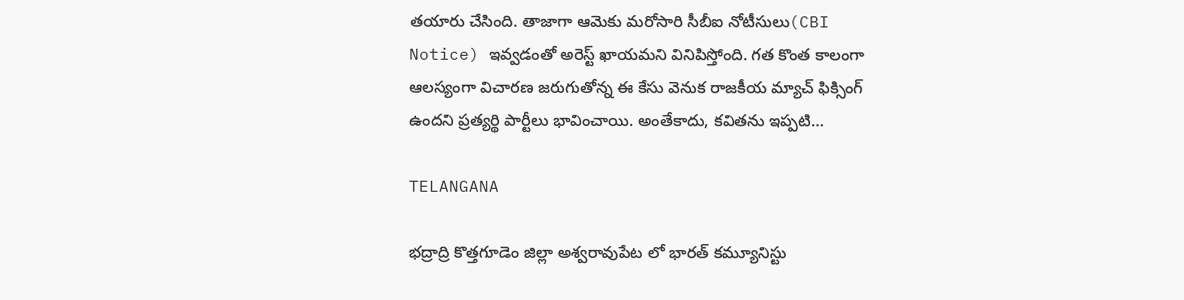తయారు చేసింది. తాజాగా ఆమెకు మరోసారి సీబీఐ నోటీసులు(CBI Notice) ఇవ్వడంతో అరెస్ట్ ఖాయమని వినిపిస్తోంది. గత కొంత కాలంగా ఆలస్యంగా విచారణ జరుగుతోన్న ఈ కేసు వెనుక రాజకీయ మ్యాచ్ ఫిక్సింగ్ ఉందని ప్రత్యర్థి పార్టీలు భావించాయి. అంతేకాదు, కవితను ఇప్పటి…

TELANGANA

భద్రాద్రి కొత్తగూడెం జిల్లా అశ్వరావుపేట లో భారత్ కమ్యూనిస్టు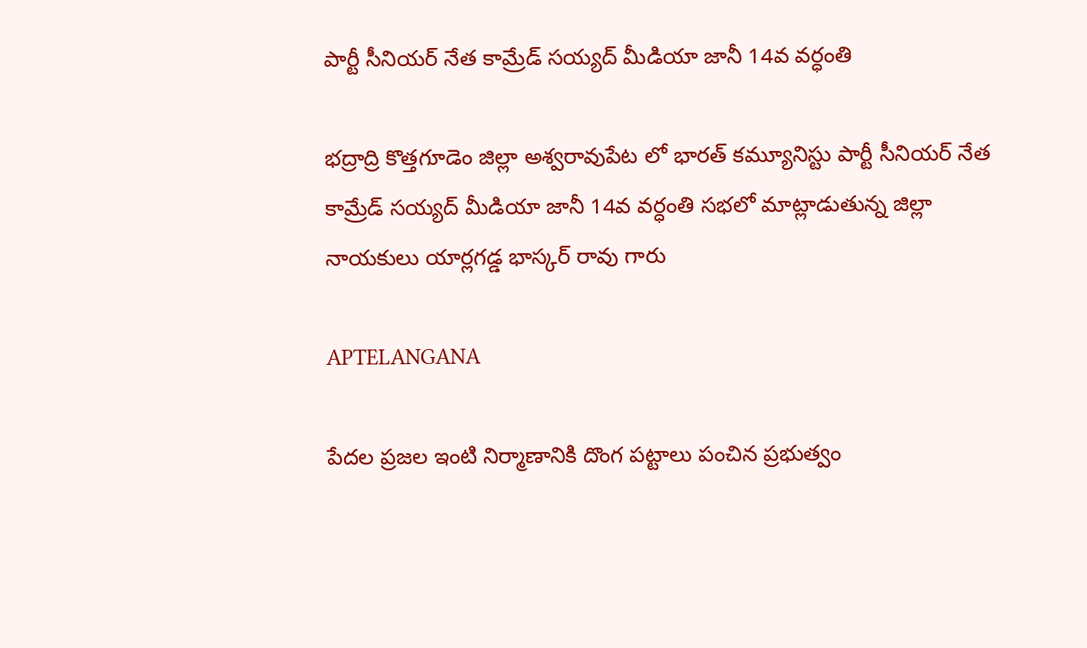పార్టీ సీనియర్ నేత కామ్రేడ్ సయ్యద్ మీడియా జానీ 14వ వర్ధంతి

భద్రాద్రి కొత్తగూడెం జిల్లా అశ్వరావుపేట లో భారత్ కమ్యూనిస్టు పార్టీ సీనియర్ నేత కామ్రేడ్ సయ్యద్ మీడియా జానీ 14వ వర్ధంతి సభలో మాట్లాడుతున్న జిల్లా నాయకులు యార్లగడ్డ భాస్కర్ రావు గారు

APTELANGANA

పేదల ప్రజల ఇంటి నిర్మాణానికి దొంగ పట్టాలు పంచిన ప్రభుత్వం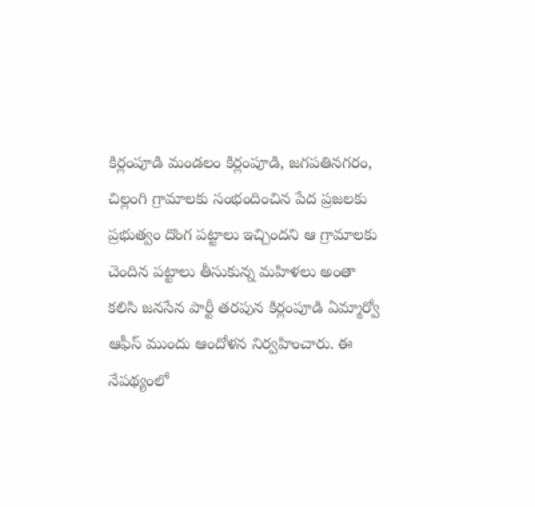కిర్లంపూడి మండలం కిర్లంపూడి, జగపతినగరం, చిల్లంగి గ్రామాలకు సంభందించిన పేద ప్రజలకు ప్రభుత్వం దొంగ పట్టాలు ఇచ్చిందని ఆ గ్రామాలకు చెందిన పట్టాలు తీసుకున్న మహిళలు అంతా కలిసి జనసేన పార్టీ తరపున కిర్లంపూడి ఏమ్మార్వో ఆఫీస్ ముందు ఆందోళన నిర్వహించారు. ఈ నేపథ్యంలో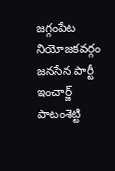జగ్గంపేట నియోజకవర్గం జనసేన పార్టీ ఇంచార్జ్ పాటంశెట్టి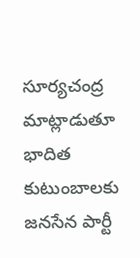సూర్యచంద్ర మాట్లాడుతూ భాదిత కుటుంబాలకు జనసేన పార్టీ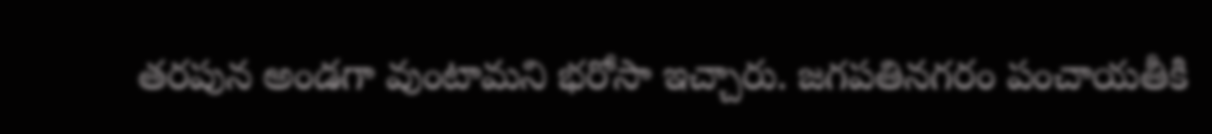తరపున అండగా వుంటామని భరోసా ఇచ్చారు. జగపతినగరం పంచాయతీకి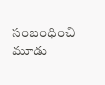సంబంధించి మూడు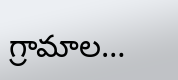గ్రామాల…